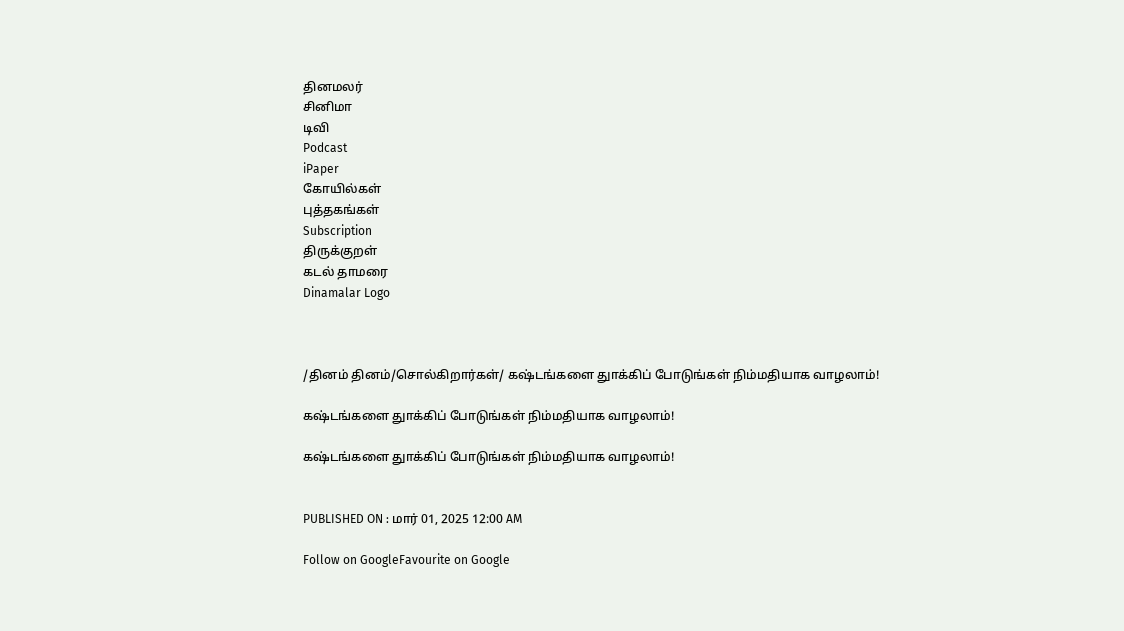தினமலர்
சினிமா
டிவி
Podcast
iPaper
கோயில்கள்
புத்தகங்கள்
Subscription
திருக்குறள்
கடல் தாமரை
Dinamalar Logo



/தினம் தினம்/சொல்கிறார்கள்/ கஷ்டங்களை துாக்கிப் போடுங்கள் நிம்மதியாக வாழலாம்!

கஷ்டங்களை துாக்கிப் போடுங்கள் நிம்மதியாக வாழலாம்!

கஷ்டங்களை துாக்கிப் போடுங்கள் நிம்மதியாக வாழலாம்!


PUBLISHED ON : மார் 01, 2025 12:00 AM

Follow on GoogleFavourite on Google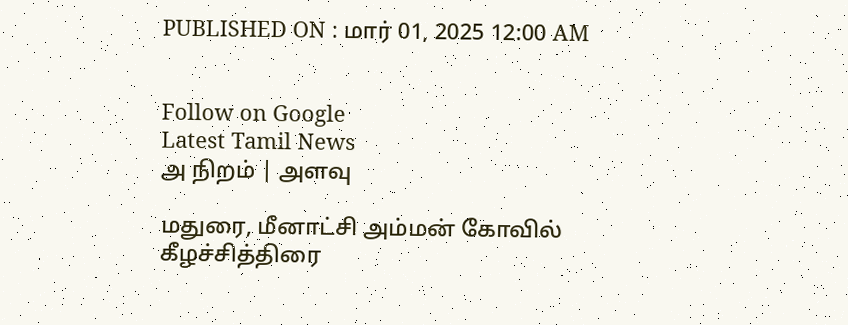PUBLISHED ON : மார் 01, 2025 12:00 AM


Follow on Google
Latest Tamil News
அ நிறம் | அளவு

மதுரை, மீனாட்சி அம்மன் கோவில் கீழச்சித்திரை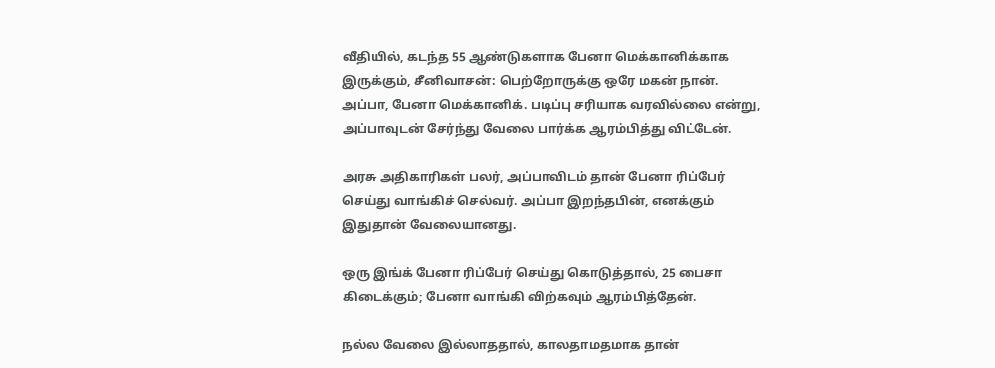வீதியில், கடந்த 55 ஆண்டுகளாக பேனா மெக்கானிக்காக இருக்கும், சீனிவாசன்: பெற்றோருக்கு ஒரே மகன் நான். அப்பா, பேனா மெக்கானிக். படிப்பு சரியாக வரவில்லை என்று, அப்பாவுடன் சேர்ந்து வேலை பார்க்க ஆரம்பித்து விட்டேன்.

அரசு அதிகாரிகள் பலர், அப்பாவிடம் தான் பேனா ரிப்பேர் செய்து வாங்கிச் செல்வர். அப்பா இறந்தபின், எனக்கும் இதுதான் வேலையானது.

ஒரு இங்க் பேனா ரிப்பேர் செய்து கொடுத்தால், 25 பைசா கிடைக்கும்; பேனா வாங்கி விற்கவும் ஆரம்பித்தேன்.

நல்ல வேலை இல்லாததால், காலதாமதமாக தான்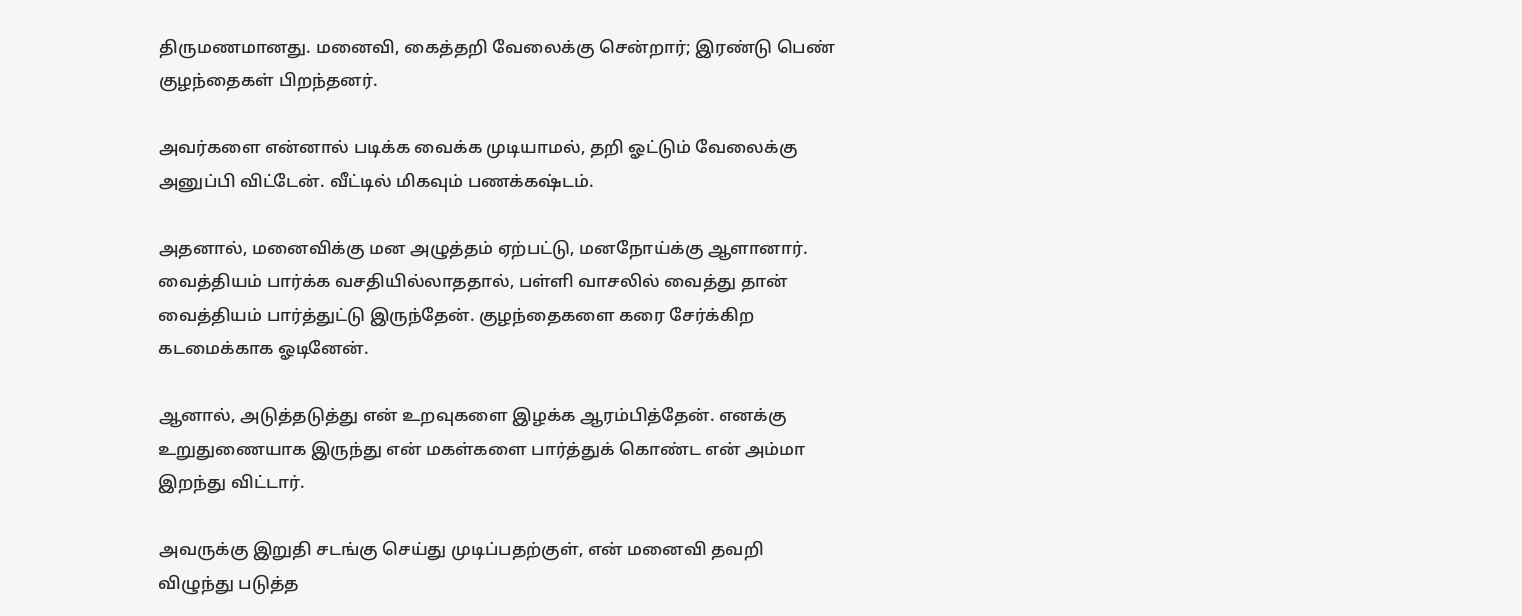திருமணமானது. மனைவி, கைத்தறி வேலைக்கு சென்றார்; இரண்டு பெண் குழந்தைகள் பிறந்தனர்.

அவர்களை என்னால் படிக்க வைக்க முடியாமல், தறி ஓட்டும் வேலைக்கு அனுப்பி விட்டேன். வீட்டில் மிகவும் பணக்கஷ்டம்.

அதனால், மனைவிக்கு மன அழுத்தம் ஏற்பட்டு, மனநோய்க்கு ஆளானார். வைத்தியம் பார்க்க வசதியில்லாததால், பள்ளி வாசலில் வைத்து தான் வைத்தியம் பார்த்துட்டு இருந்தேன். குழந்தைகளை கரை சேர்க்கிற கடமைக்காக ஓடினேன்.

ஆனால், அடுத்தடுத்து என் உறவுகளை இழக்க ஆரம்பித்தேன். எனக்கு உறுதுணையாக இருந்து என் மகள்களை பார்த்துக் கொண்ட என் அம்மா இறந்து விட்டார்.

அவருக்கு இறுதி சடங்கு செய்து முடிப்பதற்குள், என் மனைவி தவறி விழுந்து படுத்த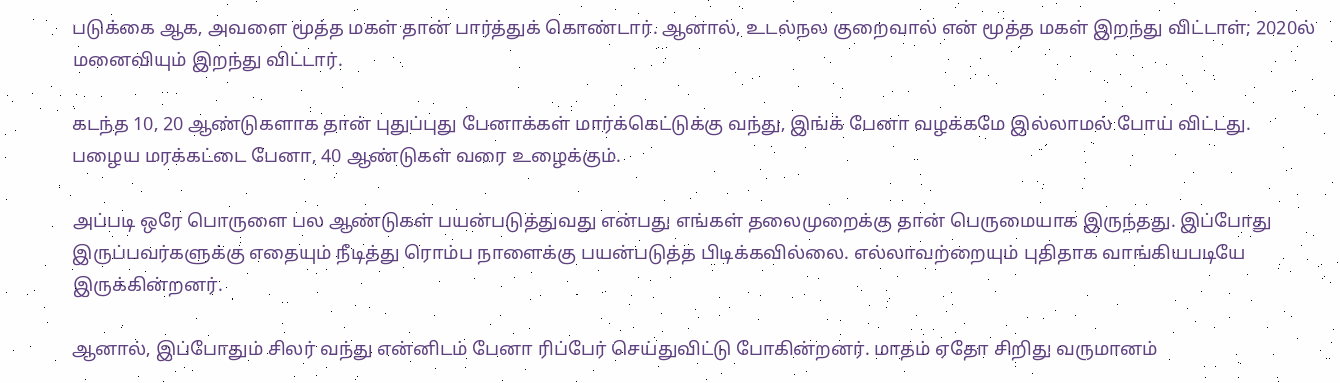படுக்கை ஆக, அவளை மூத்த மகள் தான் பார்த்துக் கொண்டார். ஆனால், உடல்நல குறைவால் என் மூத்த மகள் இறந்து விட்டாள்; 2020ல் மனைவியும் இறந்து விட்டார்.

கடந்த 10, 20 ஆண்டுகளாக தான் புதுப்புது பேனாக்கள் மார்க்கெட்டுக்கு வந்து, இங்க் பேனா வழக்கமே இல்லாமல் போய் விட்டது. பழைய மரக்கட்டை பேனா, 40 ஆண்டுகள் வரை உழைக்கும்.

அப்படி ஒரே பொருளை பல ஆண்டுகள் பயன்படுத்துவது என்பது எங்கள் தலைமுறைக்கு தான் பெருமையாக இருந்தது. இப்போது இருப்பவர்களுக்கு எதையும் நீடித்து ரொம்ப நாளைக்கு பயன்படுத்த பிடிக்கவில்லை. எல்லாவற்றையும் புதிதாக வாங்கியபடியே இருக்கின்றனர்.

ஆனால், இப்போதும் சிலர் வந்து என்னிடம் பேனா ரிப்பேர் செய்துவிட்டு போகின்றனர். மாதம் ஏதோ சிறிது வருமானம்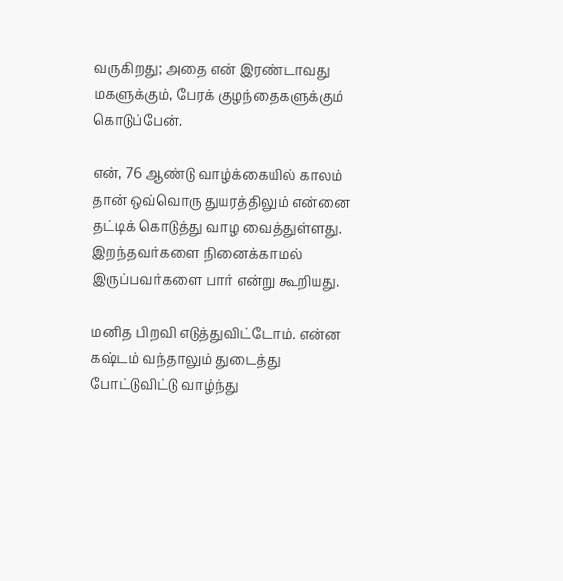வருகிறது; அதை என் இரண்டாவது மகளுக்கும், பேரக் குழந்தைகளுக்கும் கொடுப்பேன்.

என், 76 ஆண்டு வாழ்க்கையில் காலம் தான் ஒவ்வொரு துயரத்திலும் என்னை தட்டிக் கொடுத்து வாழ வைத்துள்ளது. இறந்தவர்களை நினைக்காமல் இருப்பவர்களை பார் என்று கூறியது.

மனித பிறவி எடுத்துவிட்டோம். என்ன கஷ்டம் வந்தாலும் துடைத்து போட்டுவிட்டு வாழ்ந்து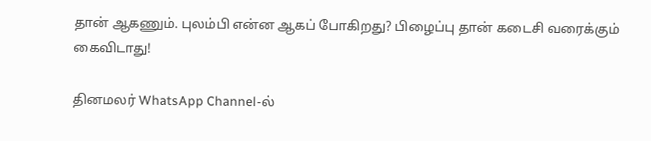தான் ஆகணும். புலம்பி என்ன ஆகப் போகிறது? பிழைப்பு தான் கடைசி வரைக்கும் கைவிடாது!

தினமலர் WhatsApp Channel-ல்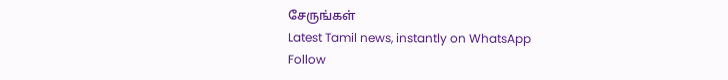சேருங்கள்
Latest Tamil news, instantly on WhatsApp
Follow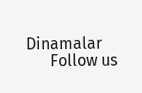Dinamalar
      Follow us